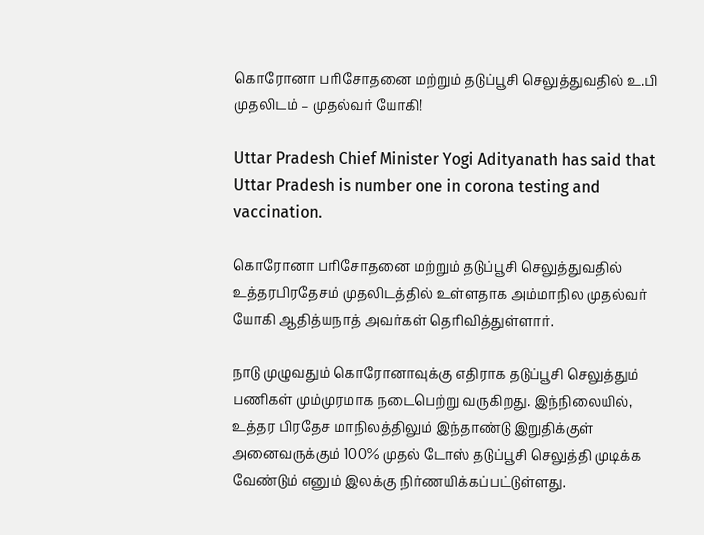கொரோனா பரிசோதனை மற்றும் தடுப்பூசி செலுத்துவதில் உ.பி முதலிடம் – முதல்வர் யோகி!

Uttar Pradesh Chief Minister Yogi Adityanath has said that Uttar Pradesh is number one in corona testing and vaccination.

கொரோனா பரிசோதனை மற்றும் தடுப்பூசி செலுத்துவதில் உத்தரபிரதேசம் முதலிடத்தில் உள்ளதாக அம்மாநில முதல்வர் யோகி ஆதித்யநாத் அவர்கள் தெரிவித்துள்ளார்.

நாடு முழுவதும் கொரோனாவுக்கு எதிராக தடுப்பூசி செலுத்தும் பணிகள் மும்முரமாக நடைபெற்று வருகிறது. இந்நிலையில், உத்தர பிரதேச மாநிலத்திலும் இந்தாண்டு இறுதிக்குள் அனைவருக்கும் 100% முதல் டோஸ் தடுப்பூசி செலுத்தி முடிக்க வேண்டும் எனும் இலக்கு நிர்ணயிக்கப்பட்டுள்ளது.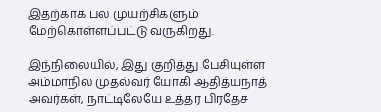இதற்காக பல முயற்சிகளும் மேற்கொள்ளப்பட்டு வருகிறது.

இந்நிலையில், இது குறித்து பேசியுள்ள அம்மாநில முதல்வர் யோகி ஆதித்யநாத் அவர்கள், நாட்டிலேயே உத்தர பிரதேச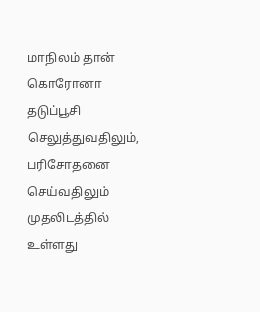மாநிலம் தான் கொரோனா தடுப்பூசி  செலுத்துவதிலும், பரிசோதனை செய்வதிலும் முதலிடத்தில் உள்ளது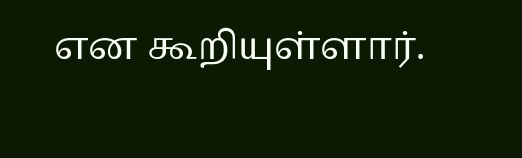என கூறியுள்ளார்.